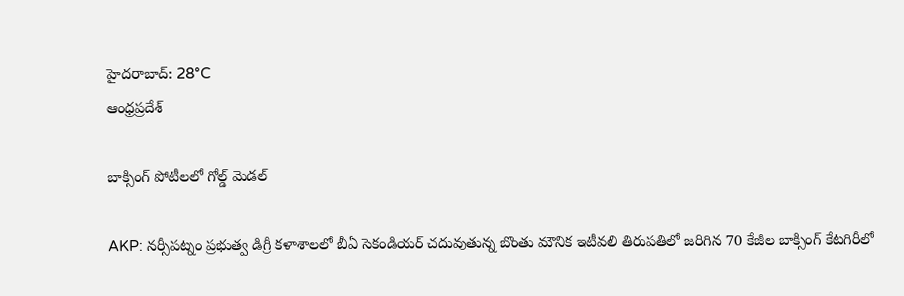హైదరాబాద్: 28°C
ఆంధ్రప్రదేశ్

బాక్సింగ్ పోటీలలో గోల్డ్ మెడల్

AKP: నర్సీపట్నం ప్రభుత్వ డిగ్రీ కళాశాలలో బీఏ సెకండియర్ చదువుతున్న బొంతు మౌనిక ఇటీవలి తిరుపతిలో జరిగిన 70 కేజీల బాక్సింగ్ కేటగిరీలో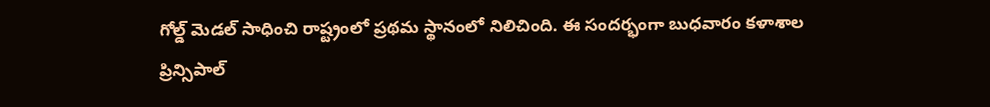గోల్డ్ మెడల్ సాధించి రాష్ట్రంలో ప్రథమ స్థానంలో నిలిచింది. ఈ సందర్భంగా బుధవారం కళాశాల ప్రిన్సిపాల్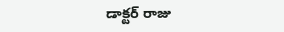డాక్టర్ రాజు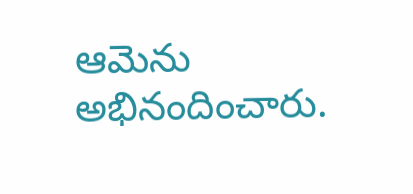ఆమెను అభినందించారు.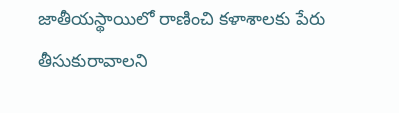జాతీయస్థాయిలో రాణించి కళాశాలకు పేరు తీసుకురావాలని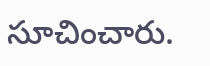సూచించారు.